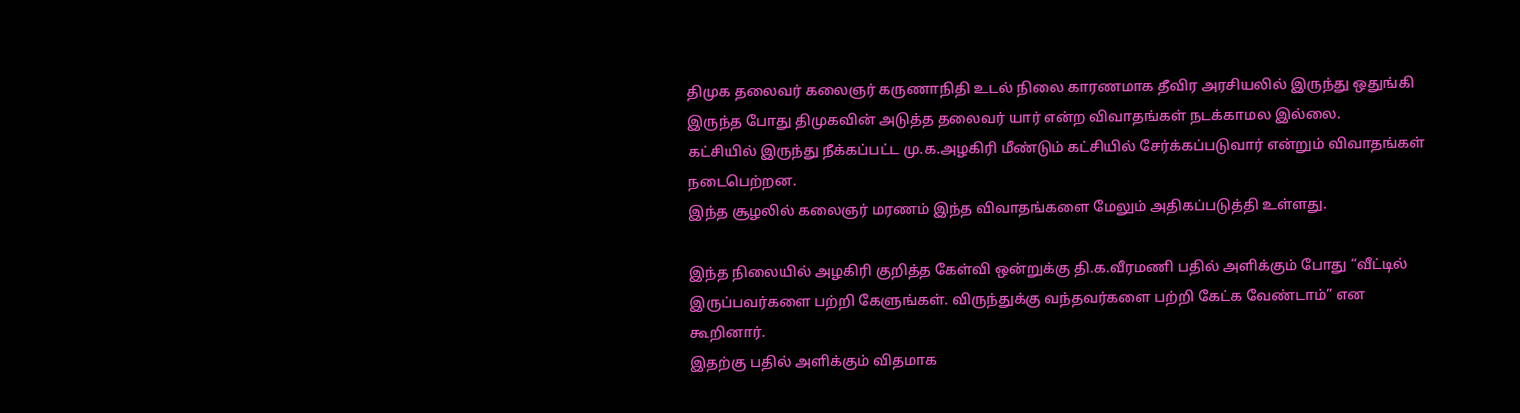திமுக தலைவர் கலைஞர் கருணாநிதி உடல் நிலை காரணமாக தீவிர அரசியலில் இருந்து ஒதுங்கி இருந்த போது திமுகவின் அடுத்த தலைவர் யார் என்ற விவாதங்கள் நடக்காமல இல்லை.
கட்சியில் இருந்து நீக்கப்பட்ட மு.க.அழகிரி மீண்டும் கட்சியில் சேர்க்கப்படுவார் என்றும் விவாதங்கள் நடைபெற்றன.
இந்த சூழலில் கலைஞர் மரணம் இந்த விவாதங்களை மேலும் அதிகப்படுத்தி உள்ளது.

இந்த நிலையில் அழகிரி குறித்த கேள்வி ஒன்றுக்கு தி.க.வீரமணி பதில் அளிக்கும் போது “வீட்டில் இருப்பவர்களை பற்றி கேளுங்கள். விருந்துக்கு வந்தவர்களை பற்றி கேட்க வேண்டாம்” என கூறினார்.
இதற்கு பதில் அளிக்கும் விதமாக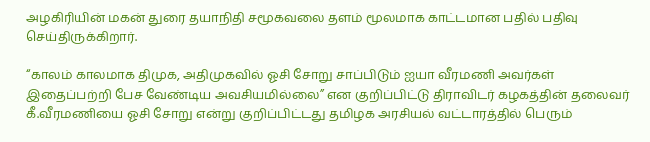அழகிரியின் மகன் துரை தயாநிதி சமூகவலை தளம் மூலமாக காட்டமான பதில் பதிவு செய்திருக்கிறார்.

“காலம் காலமாக திமுக, அதிமுகவில் ஓசி சோறு சாப்பிடும் ஐயா வீரமணி அவர்கள் இதைப்பற்றி பேச வேண்டிய அவசியமில்லை” என குறிப்பிட்டு திராவிடர் கழகத்தின் தலைவர் கீ.வீரமணியை ஓசி சோறு என்று குறிப்பிட்டது தமிழக அரசியல் வட்டாரத்தில் பெரும்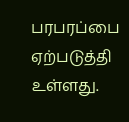பரபரப்பை ஏற்படுத்தி உள்ளது.